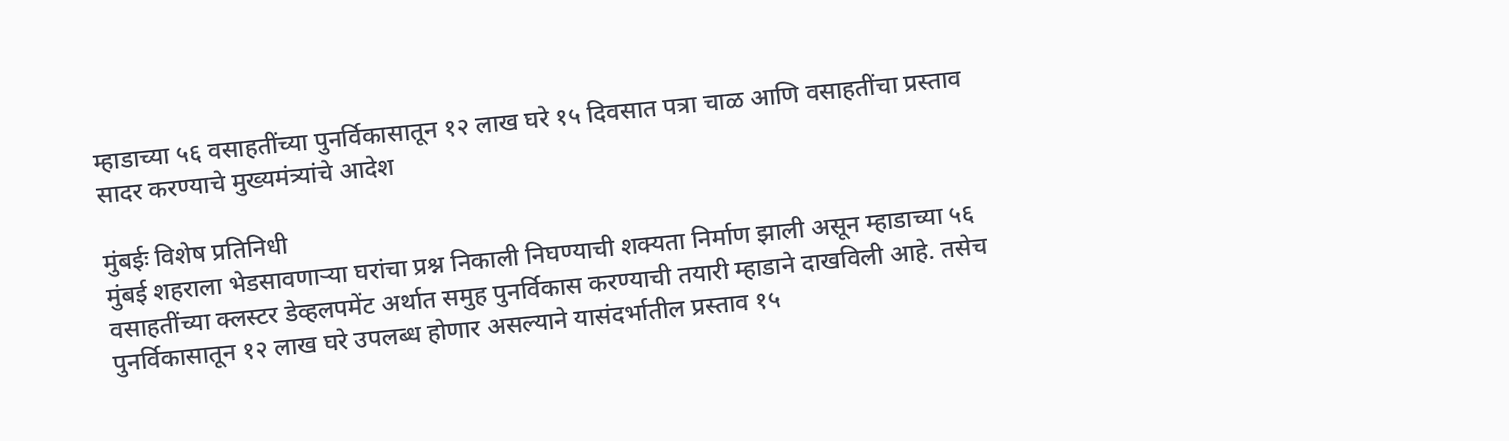म्हाडाच्या ५६ वसाहतींच्या पुनर्विकासातून १२ लाख घरे १५ दिवसात पत्रा चाळ आणि वसाहतींचा प्रस्ताव सादर करण्याचे मुख्यमंत्र्यांचे आदेश

मुंबईः विशेष प्रतिनिधी
मुंबई शहराला भेडसावणाऱ्या घरांचा प्रश्न निकाली निघण्याची शक्यता निर्माण झाली असून म्हाडाच्या ५६ वसाहतींच्या क्लस्टर डेव्हलपमेंट अर्थात समुह पुनर्विकास करण्याची तयारी म्हाडाने दाखविली आहे. तसेच पुनर्विकासातून १२ लाख घरे उपलब्ध होणार असल्याने यासंदर्भातील प्रस्ताव १५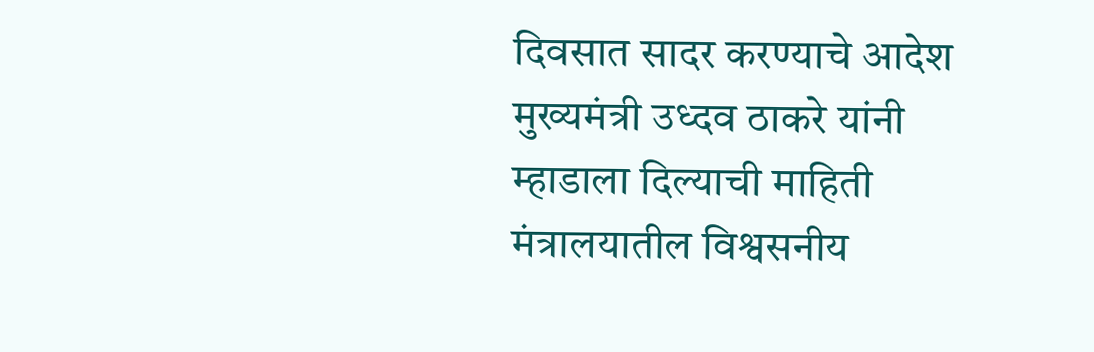दिवसात सादर करण्याचे आदेश मुख्यमंत्री उध्दव ठाकरे यांनी म्हाडाला दिल्याची माहिती मंत्रालयातील विश्वसनीय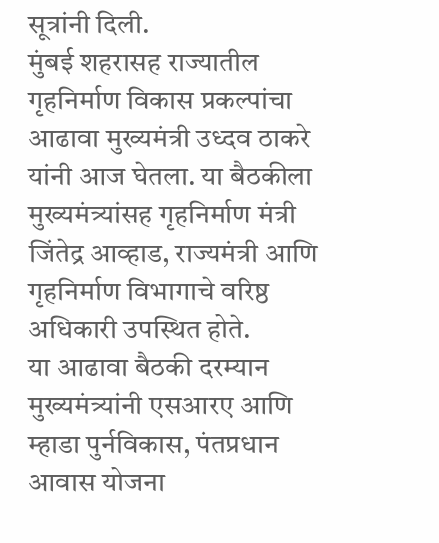सूत्रांनी दिली.
मुंबई शहरासह राज्यातील गृहनिर्माण विकास प्रकल्पांचा आढावा मुख्यमंत्री उध्दव ठाकरे यांनी आज घेतला. या बैठकीला मुख्यमंत्र्यांसह गृहनिर्माण मंत्री जिंतेद्र आव्हाड, राज्यमंत्री आणि गृहनिर्माण विभागाचे वरिष्ठ अधिकारी उपस्थित होते.
या आढावा बैठकी दरम्यान मुख्यमंत्र्यांनी एसआरए आणि म्हाडा पुर्नविकास, पंतप्रधान आवास योजना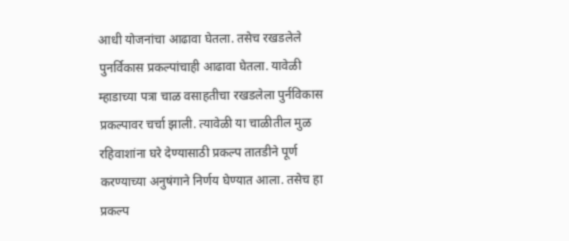आधी योजनांचा आढावा घेतला. तसेच रखडलेले पुनर्विकास प्रकल्पांचाही आढावा घेतला. यावेळी म्हाडाच्या पत्रा चाळ वसाहतीचा रखडलेला पुर्नविकास प्रकल्पावर चर्चा झाली. त्यावेळी या चाळीतील मुळ रहिवाशांना घरे देण्यासाठी प्रकल्प तातडीने पूर्ण करण्याच्या अनुषंगाने निर्णय घेण्यात आला. तसेच हा प्रकल्प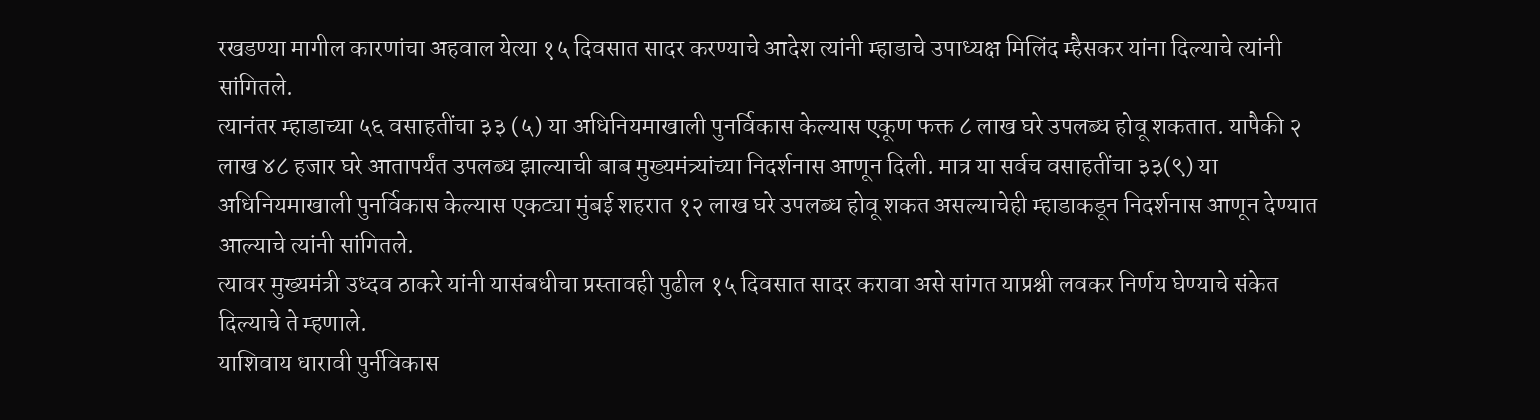रखडण्या मागील कारणांचा अहवाल येत्या १५ दिवसात सादर करण्याचे आदेश त्यांनी म्हाडाचे उपाध्यक्ष मिलिंद म्हैसकर यांना दिल्याचे त्यांनी सांगितले.
त्यानंतर म्हाडाच्या ५६ वसाहतींचा ३३ (५) या अधिनियमाखाली पुनर्विकास केल्यास एकूण फक्त ८ लाख घरे उपलब्ध होवू शकतात. यापैकी २ लाख ४८ हजार घरे आतापर्यंत उपलब्ध झाल्याची बाब मुख्यमंत्र्यांच्या निदर्शनास आणून दिली. मात्र या सर्वच वसाहतींचा ३३(९) या अधिनियमाखाली पुनर्विकास केल्यास एकट्या मुंबई शहरात १२ लाख घरे उपलब्ध होवू शकत असल्याचेही म्हाडाकडून निदर्शनास आणून देण्यात आल्याचे त्यांनी सांगितले.
त्यावर मुख्यमंत्री उध्दव ठाकरे यांनी यासंबधीचा प्रस्तावही पुढील १५ दिवसात सादर करावा असे सांगत याप्रश्नी लवकर निर्णय घेण्याचे संकेत दिल्याचे ते म्हणाले.
याशिवाय धारावी पुर्नविकास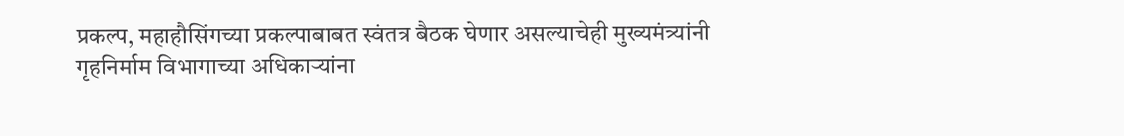प्रकल्प, महाहौसिंगच्या प्रकल्पाबाबत स्वंतत्र बैठक घेणार असल्याचेही मुख्यमंत्र्यांनी गृहनिर्माम विभागाच्या अधिकाऱ्यांना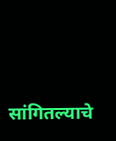सांगितल्याचे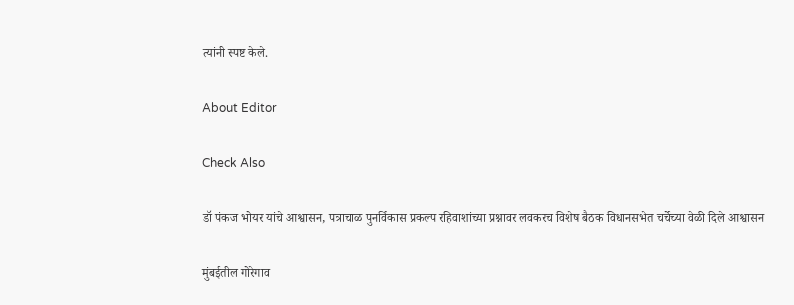त्यांनी स्पष्ट केले.

About Editor

Check Also

डॉ पंकज भोयर यांचे आश्वासन, पत्राचाळ पुनर्विकास प्रकल्प रहिवाशांच्या प्रश्नावर लवकरच विशेष बैठक विधानसभेत चर्चेच्या वेळी दिले आश्वासन

मुंबईतील गोरेगाव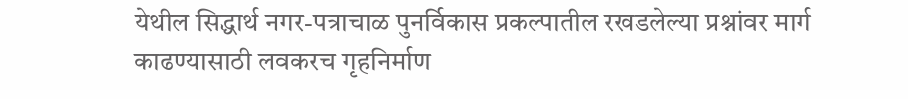येथील सिद्धार्थ नगर-पत्राचाळ पुनर्विकास प्रकल्पातील रखडलेल्या प्रश्नांवर मार्ग काढण्यासाठी लवकरच गृहनिर्माण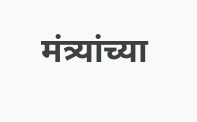मंत्र्यांच्या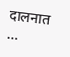दालनात …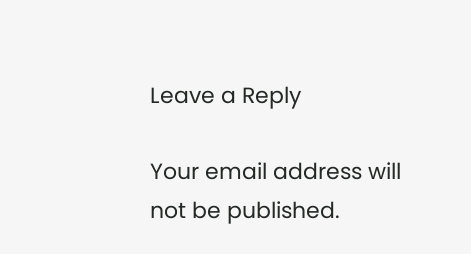Leave a Reply

Your email address will not be published.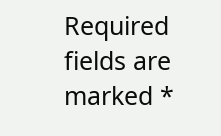Required fields are marked *